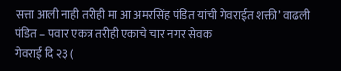सत्ता आली नाही तरीही मा आ अमरसिंह पंडित यांची गेवराईत शक्ती’ वाढली
पंडित – पवार एकत्र तरीही एकाचे चार नगर सेवक
गेवराई दि २३ (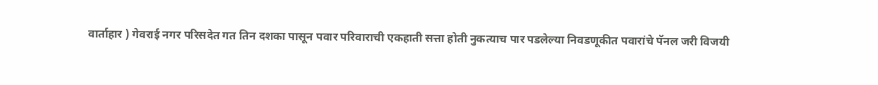वार्ताहार ) गेवराई नगर परिसदेत गत तिन दशका पासून पवार परिवाराची एकहाती सत्ता होती नुकत्याच पार पडलेल्या निवडणूकीत पवारांचे पॅनल जरी विजयी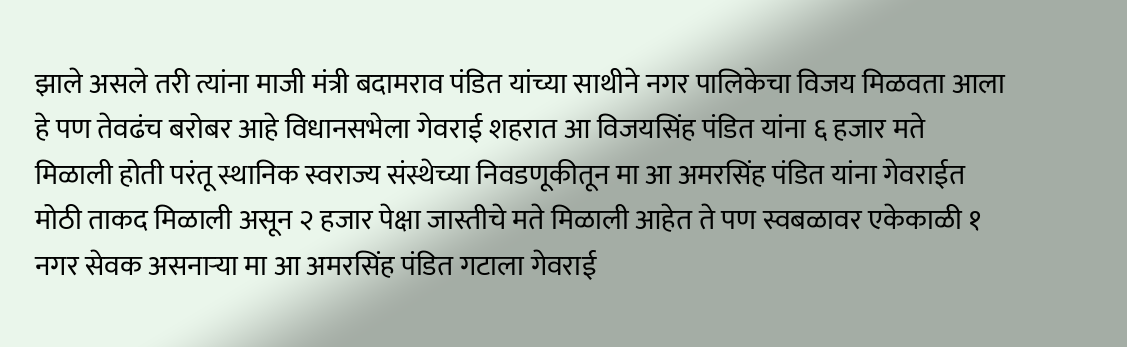झाले असले तरी त्यांना माजी मंत्री बदामराव पंडित यांच्या साथीने नगर पालिकेचा विजय मिळवता आला हे पण तेवढंच बरोबर आहे विधानसभेला गेवराई शहरात आ विजयसिंह पंडित यांना ६ हजार मते मिळाली होती परंतू स्थानिक स्वराज्य संस्थेच्या निवडणूकीतून मा आ अमरसिंह पंडित यांना गेवराईत मोठी ताकद मिळाली असून २ हजार पेक्षा जास्तीचे मते मिळाली आहेत ते पण स्वबळावर एकेकाळी १ नगर सेवक असनाऱ्या मा आ अमरसिंह पंडित गटाला गेवराई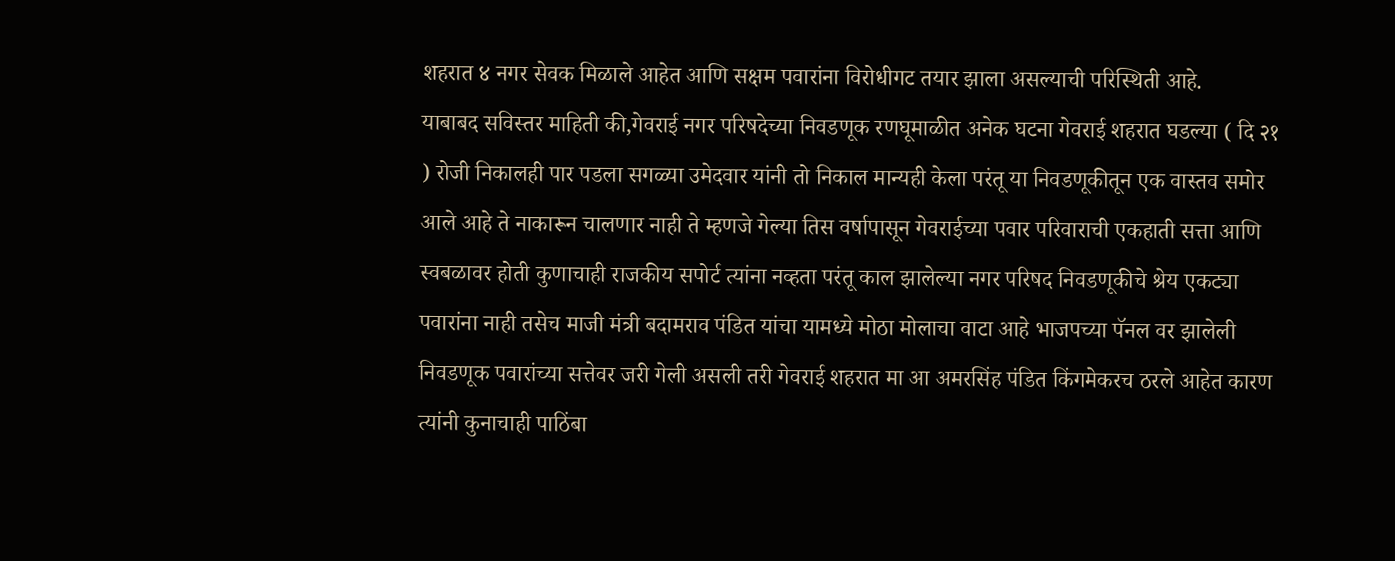शहरात ४ नगर सेवक मिळाले आहेत आणि सक्षम पवारांना विरोधीगट तयार झाला असल्याची परिस्थिती आहे.
याबाबद सविस्तर माहिती की,गेवराई नगर परिषदेच्या निवडणूक रणघूमाळीत अनेक घटना गेवराई शहरात घडल्या ( दि २१ ) रोजी निकालही पार पडला सगळ्या उमेदवार यांनी तो निकाल मान्यही केला परंतू या निवडणूकीतून एक वास्तव समोर आले आहे ते नाकारून चालणार नाही ते म्हणजे गेल्या तिस वर्षापासून गेवराईच्या पवार परिवाराची एकहाती सत्ता आणि स्वबळावर होती कुणाचाही राजकीय सपोर्ट त्यांना नव्हता परंतू काल झालेल्या नगर परिषद निवडणूकीचे श्रेय एकट्या पवारांना नाही तसेच माजी मंत्री बदामराव पंडित यांचा यामध्ये मोठा मोलाचा वाटा आहे भाजपच्या पॅनल वर झालेली निवडणूक पवारांच्या सत्तेवर जरी गेली असली तरी गेवराई शहरात मा आ अमरसिंह पंडित किंगमेकरच ठरले आहेत कारण त्यांनी कुनाचाही पाठिंबा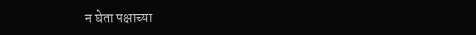न घेता पक्षाच्या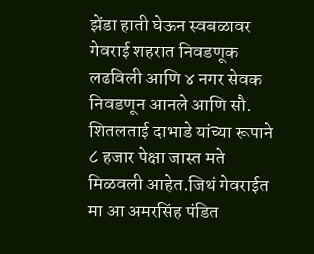झेंडा हाती घेऊन स्वबळावर गेवराई शहरात निवडणूक लढविली आणि ४ नगर सेवक निवडणून आनले आणि सौ. शितलताई दाभाडे यांच्या रूपाने ८ हजार पेक्षा जास्त मते मिळवली आहेत.जिथं गेवराईत मा आ अमरसिंह पंडित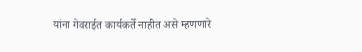यांना गेवराईत कार्यकर्ते नाहीत असे म्हणणारे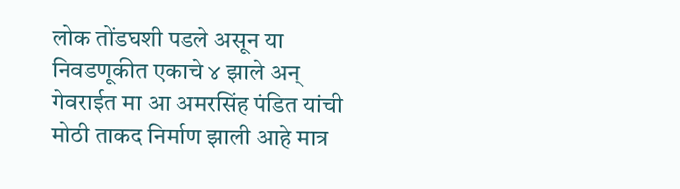लोक तोंडघशी पडले असून या निवडणूकीत एकाचे ४ झाले अन् गेवराईत मा आ अमरसिंह पंडित यांची मोठी ताकद निर्माण झाली आहे मात्र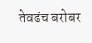तेवढंच बरोबर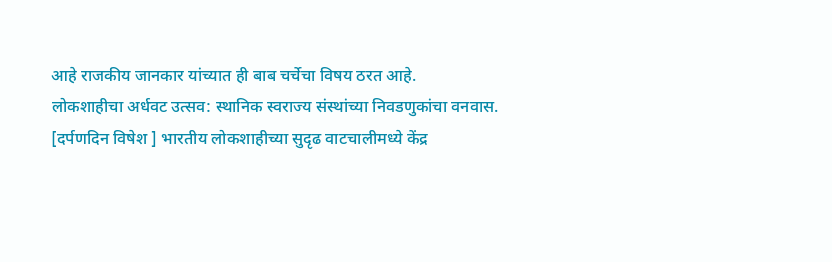आहे राजकीय जानकार यांच्यात ही बाब चर्चेचा विषय ठरत आहे.
लोकशाहीचा अर्धवट उत्सव: स्थानिक स्वराज्य संस्थांच्या निवडणुकांचा वनवास. [दर्पणदिन विषेश ] भारतीय लोकशाहीच्या सुदृढ वाटचालीमध्ये केंद्र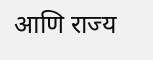आणि राज्य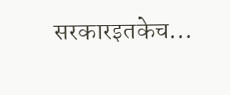सरकारइतकेच...